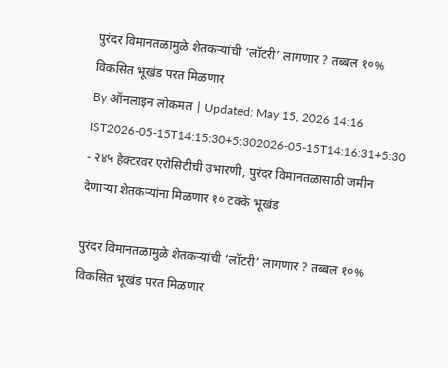पुरंदर विमानतळामुळे शेतकऱ्यांची ‘लॉटरी’ लागणार ? तब्बल १०% विकसित भूखंड परत मिळणार
By ऑनलाइन लोकमत | Updated: May 15, 2026 14:16 IST2026-05-15T14:15:30+5:302026-05-15T14:16:31+5:30
- २४५ हेक्टरवर एरोसिटीची उभारणी, पुरंदर विमानतळासाठी जमीन देणाऱ्या शेतकऱ्यांना मिळणार १० टक्के भूखंड

पुरंदर विमानतळामुळे शेतकऱ्यांची ‘लॉटरी’ लागणार ? तब्बल १०% विकसित भूखंड परत मिळणार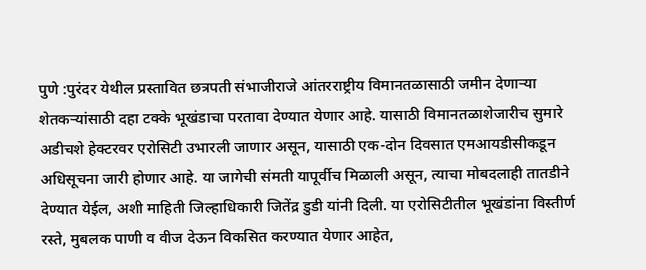पुणे :पुरंदर येथील प्रस्तावित छत्रपती संभाजीराजे आंतरराष्ट्रीय विमानतळासाठी जमीन देणाऱ्या शेतकऱ्यांसाठी दहा टक्के भूखंडाचा परतावा देण्यात येणार आहे. यासाठी विमानतळाशेजारीच सुमारे अडीचशे हेक्टरवर एरोसिटी उभारली जाणार असून, यासाठी एक-दोन दिवसात एमआयडीसीकडून अधिसूचना जारी होणार आहे. या जागेची संमती यापूर्वीच मिळाली असून, त्याचा मोबदलाही तातडीने देण्यात येईल, अशी माहिती जिल्हाधिकारी जितेंद्र डुडी यांनी दिली. या एरोसिटीतील भूखंडांना विस्तीर्ण रस्ते, मुबलक पाणी व वीज देऊन विकसित करण्यात येणार आहेत,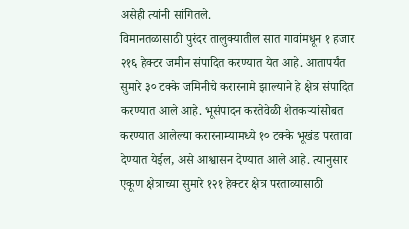असेही त्यांनी सांगितले.
विमानतळासाठी पुरंदर तालुक्यातील सात गावांमधून १ हजार २१६ हेक्टर जमीन संपादित करण्यात येत आहे. आतापर्यंत सुमारे ३० टक्के जमिनीचे करारनामे झाल्याने हे क्षेत्र संपादित करण्यात आले आहे. भूसंपादन करतेवेळी शेतकऱ्यांसोबत करण्यात आलेल्या करारनाम्यामध्ये १० टक्के भूखंड परतावा देण्यात येईल, असे आश्वासन देण्यात आले आहे. त्यानुसार एकूण क्षेत्राच्या सुमारे १२१ हेक्टर क्षेत्र परताव्यासाठी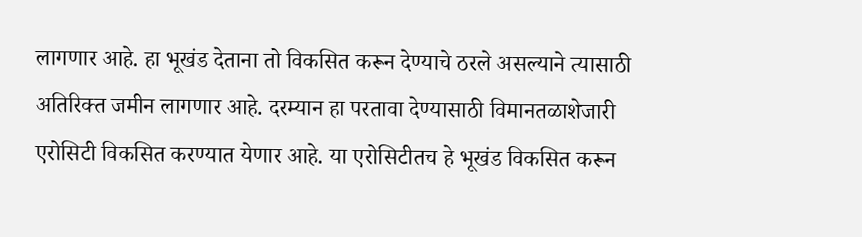लागणार आहे. हा भूखंड देताना तो विकसित करून देण्याचे ठरले असल्याने त्यासाठी अतिरिक्त जमीन लागणार आहे. दरम्यान हा परतावा देण्यासाठी विमानतळाशेजारी एरोसिटी विकसित करण्यात येणार आहे. या एरोसिटीतच हे भूखंड विकसित करून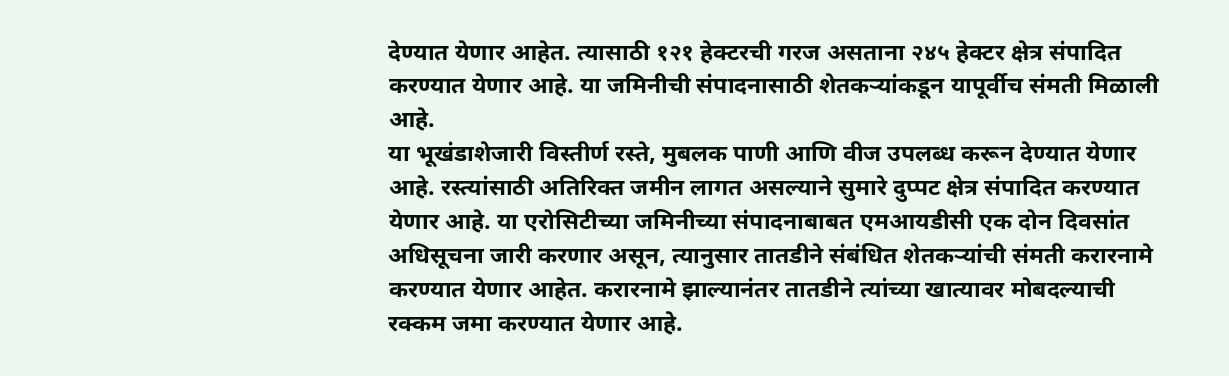देण्यात येणार आहेत. त्यासाठी १२१ हेक्टरची गरज असताना २४५ हेक्टर क्षेत्र संपादित करण्यात येणार आहे. या जमिनीची संपादनासाठी शेतकऱ्यांकडून यापूर्वीच संमती मिळाली आहे.
या भूखंडाशेजारी विस्तीर्ण रस्ते, मुबलक पाणी आणि वीज उपलब्ध करून देण्यात येणार आहे. रस्त्यांसाठी अतिरिक्त जमीन लागत असल्याने सुमारे दुप्पट क्षेत्र संपादित करण्यात येणार आहे. या एरोसिटीच्या जमिनीच्या संपादनाबाबत एमआयडीसी एक दोन दिवसांत अधिसूचना जारी करणार असून, त्यानुसार तातडीने संबंधित शेतकऱ्यांची संमती करारनामे करण्यात येणार आहेत. करारनामे झाल्यानंतर तातडीने त्यांच्या खात्यावर मोबदल्याची रक्कम जमा करण्यात येणार आहे.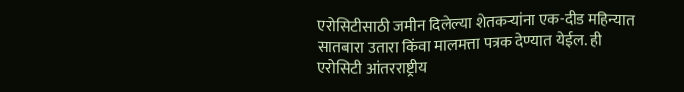एरोसिटीसाठी जमीन दिलेल्या शेतकऱ्यांना एक-दीड महिन्यात सातबारा उतारा किंवा मालमत्ता पत्रक देण्यात येईल. ही एरोसिटी आंतरराष्ट्रीय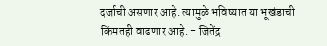दर्जाची असणार आहे. त्यामुळे भविष्यात या भूखंडाची किंमतही वाढणार आहे. - जितेंद्र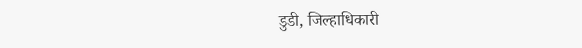डुडी, जिल्हाधिकारी